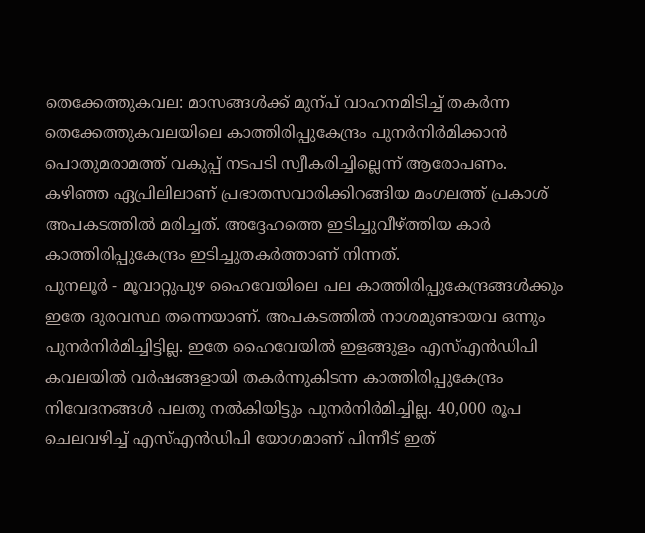തെക്കേത്തുകവല: മാസങ്ങൾക്ക് മുന്പ് വാഹനമിടിച്ച് തകർന്ന തെക്കേത്തുകവലയിലെ കാത്തിരിപ്പുകേന്ദ്രം പുനർനിർമിക്കാൻ പൊതുമരാമത്ത് വകുപ്പ് നടപടി സ്വീകരിച്ചില്ലെന്ന് ആരോപണം.
കഴിഞ്ഞ ഏപ്രിലിലാണ് പ്രഭാതസവാരിക്കിറങ്ങിയ മംഗലത്ത് പ്രകാശ് അപകടത്തിൽ മരിച്ചത്. അദ്ദേഹത്തെ ഇടിച്ചുവീഴ്ത്തിയ കാർ കാത്തിരിപ്പുകേന്ദ്രം ഇടിച്ചുതകർത്താണ് നിന്നത്.
പുനലൂർ - മൂവാറ്റുപുഴ ഹൈവേയിലെ പല കാത്തിരിപ്പുകേന്ദ്രങ്ങൾക്കും ഇതേ ദുരവസ്ഥ തന്നെയാണ്. അപകടത്തിൽ നാശമുണ്ടായവ ഒന്നും പുനർനിർമിച്ചിട്ടില്ല. ഇതേ ഹൈവേയിൽ ഇളങ്ങുളം എസ്എൻഡിപി കവലയിൽ വർഷങ്ങളായി തകർന്നുകിടന്ന കാത്തിരിപ്പുകേന്ദ്രം നിവേദനങ്ങൾ പലതു നൽകിയിട്ടും പുനർനിർമിച്ചില്ല. 40,000 രൂപ ചെലവഴിച്ച് എസ്എൻഡിപി യോഗമാണ് പിന്നീട് ഇത്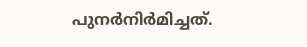പുനർനിർമിച്ചത്.